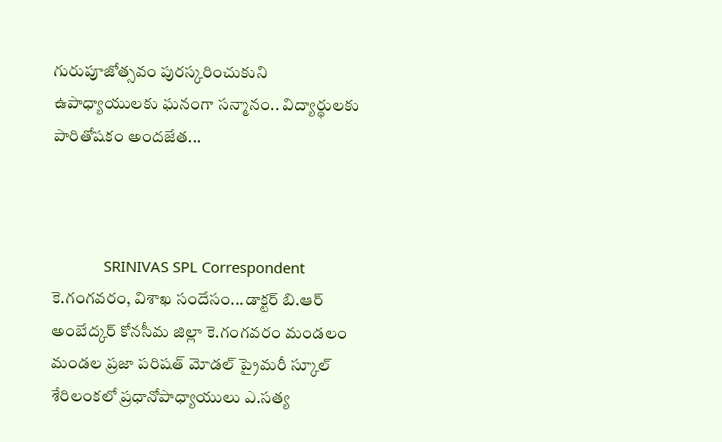గురుపూజోత్సవం పురస్కరించుకుని ఉపాధ్యాయులకు ఘనంగా సన్మానం.. విద్యార్థులకు పారితోషకం అందజేత...



             SRINIVAS SPL Correspondent
కె.గంగవరం, విశాఖ సందేసం...డాక్టర్ బి.ఆర్ అంబేద్కర్ కోనసీమ జిల్లా కె.గంగవరం మండలం మండల ప్రజా పరిషత్ మోడల్ ప్రైమరీ స్కూల్ శేరిలంకలో ప్రధానోపాధ్యాయులు ఎ.సత్య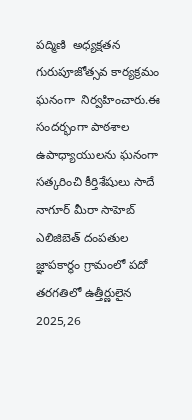పద్మిణి  అధ్యక్షతన గురుపూజోత్సవ కార్యక్రమం ఘనంగా  నిర్వహించారు.ఈ సందర్భంగా పాఠశాల ఉపాధ్యాయులను ఘనంగా సత్కరించి కీర్తిశేషులు సాదే నాగూర్ మీరా సాహెబ్ ఎలిజిబెత్ దంపతుల జ్ఞాపకార్థం గ్రామంలో పదో తరగతిలో ఉత్తీర్ణులైన 2025,26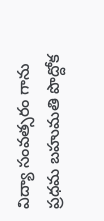విద్యా సంవత్సరం గాను ప్రధమ బహుమతి పొద్దోక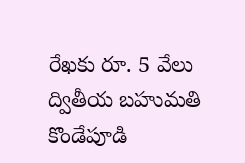రేఖకు రూ. 5 వేలు  ద్వితీయ బహుమతి కొండేపూడి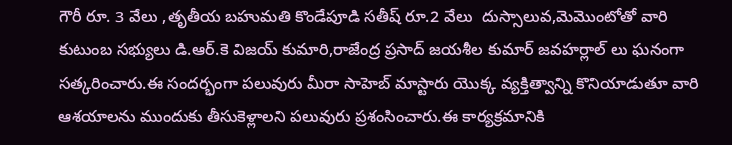గౌరీ రూ. 3 వేలు ,తృతీయ బహుమతి కొండేపూడి సతీష్ రూ.2 వేలు  దుస్సాలువ,మెమొంటోతో వారి కుటుంబ సభ్యులు డి.ఆర్.కె విజయ్ కుమారి,రాజేంద్ర ప్రసాద్ జయశీల కుమార్ జవహర్లాల్ లు ఘనంగా సత్కరించారు.ఈ సందర్భంగా పలువురు మీరా సాహెబ్ మాస్టారు యొక్క వ్యక్తిత్వాన్ని కొనియాడుతూ వారి ఆశయాలను ముందుకు తీసుకెళ్లాలని పలువురు ప్రశంసించారు.ఈ కార్యక్రమానికి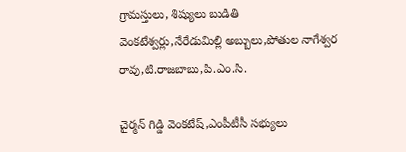గ్రామస్తులు, శిష్యులు బుడితి వెంకటేశ్వర్లు,నేరేడుమిల్లి అబ్బులు,పోతుల నాగేశ్వర రావు,టి.రాజబాబు,పి.ఎం.సి.

చైర్మన్ గిడ్డి వెంకటేష్,ఎంపీటీసీ సభ్యులు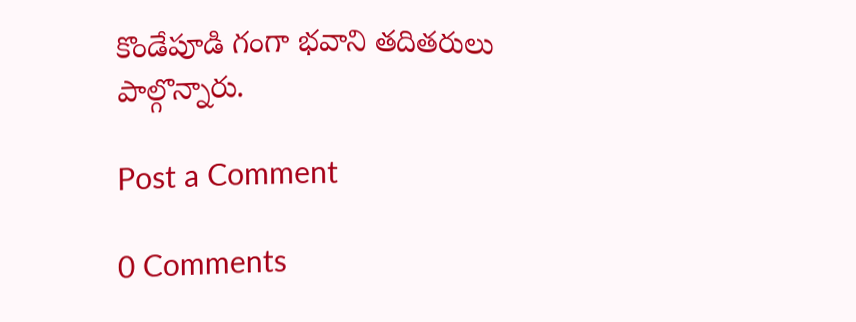కొండేపూడి గంగా భవాని తదితరులు పాల్గొన్నారు.

Post a Comment

0 Comments